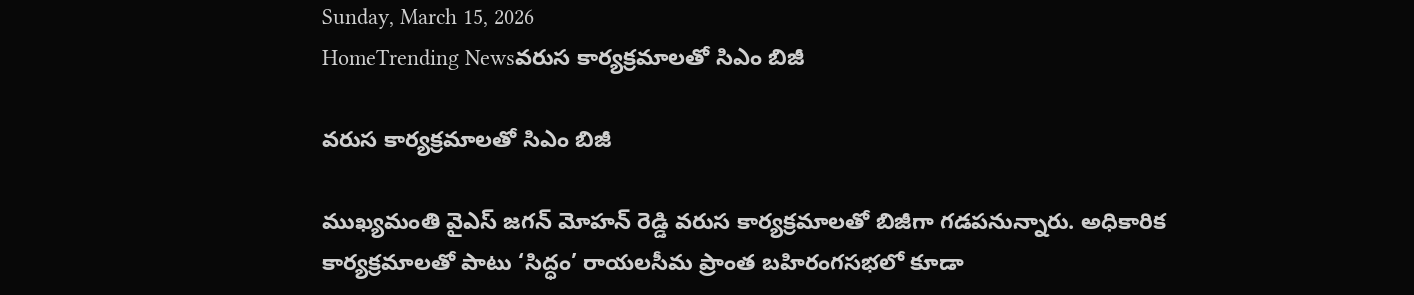Sunday, March 15, 2026
HomeTrending Newsవరుస కార్యక్రమాలతో సిఎం బిజీ

వరుస కార్యక్రమాలతో సిఎం బిజీ

ముఖ్యమంతి వైఎస్ జగన్ మోహన్ రెడ్డి వరుస కార్యక్రమాలతో బిజీగా గడపనున్నారు. అధికారిక కార్యక్రమాలతో పాటు ‘సిద్ధం’ రాయలసీమ ప్రాంత బహిరంగసభలో కూడా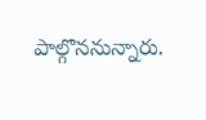పాల్గొననున్నారు.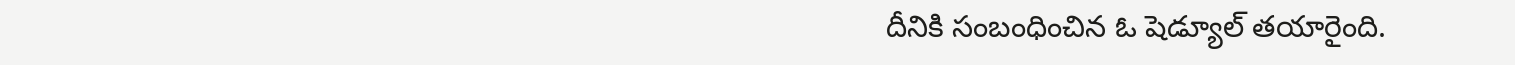దీనికి సంబంధించిన ఓ షెడ్యూల్ తయారైంది.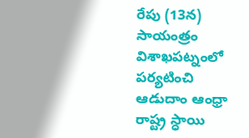రేపు (13న) సాయంత్రం విశాఖపట్నంలో పర్యటించి ఆడుదాం ఆంధ్రా రాష్ట్ర స్ధాయి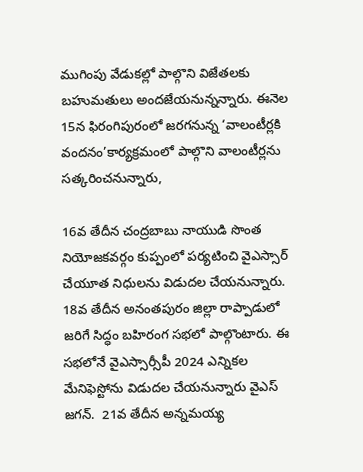ముగింపు వేడుకల్లో పాల్గొని విజేతలకు బహుమతులు అందజేయనున్నన్నారు. ఈనెల 15న ఫిరంగిపురంలో జరగనున్న ‘వాలంటీర్లకి వందనం’కార్యక్రమంలో పాల్గొని వాలంటీర్లను సత్కరించనున్నారు,

16వ తేదీన చంద్రబాబు నాయుడి సొంత నియోజకవర్గం కుప్పంలో పర్యటించి వైఎస్సార్ చేయూత నిధులను విడుదల చేయనున్నారు. 18వ తేదీన అనంతపురం జిల్లా రాప్పాడులో జరిగే సిద్ధం బహిరంగ సభలో పాల్గొంటారు. ఈ సభలోనే వైఎస్సార్సీపీ 2024 ఎన్నికల మేనిఫెస్టో‌ను విడుదల చేయనున్నారు వైఎస్ జగన్.  21వ తేదీన అన్నమయ్య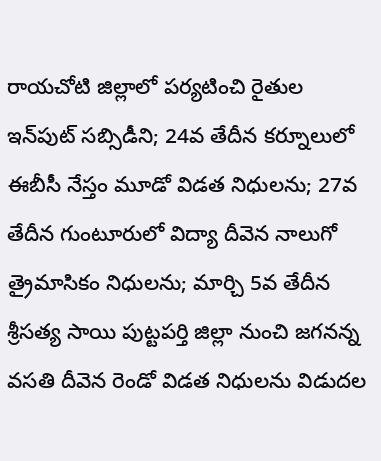రాయచోటి జిల్లాలో పర్యటించి రైతుల ఇన్‌పుట్ సబ్సిడీని; 24వ తేదీన కర్నూలులో ఈబీసీ నేస్తం మూడో విడత నిధులను; 27వ తేదీన గుంటూరులో విద్యా దీవెన నాలుగో త్రైమాసికం నిధులను; మార్చి 5వ తేదీన శ్రీసత్య సాయి పుట్టపర్తి జిల్లా నుంచి జగనన్న వసతి దీవెన రెండో విడత నిధులను విడుదల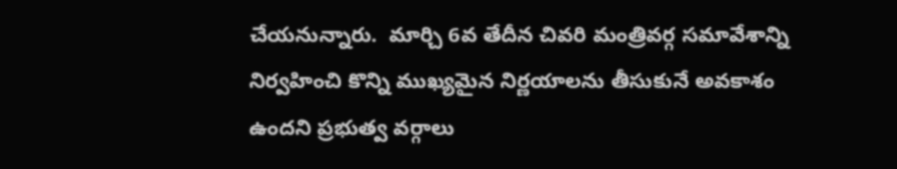చేయనున్నారు.  మార్చి 6వ తేదీన చివరి మంత్రివర్గ సమావేశాన్ని నిర్వహించి కొన్ని ముఖ్యమైన నిర్ణయాలను తీసుకునే అవకాశం ఉందని ప్రభుత్వ వర్గాలు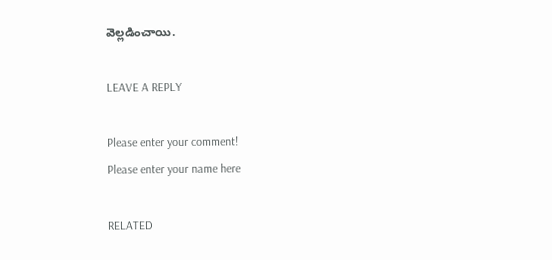వెల్లడించాయి.

LEAVE A REPLY

Please enter your comment!
Please enter your name here

RELATED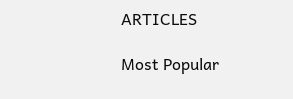ARTICLES

Most Popular